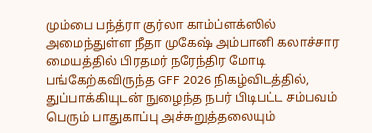மும்பை பந்த்ரா குர்லா காம்ப்ளக்ஸில் அமைந்துள்ள நீதா முகேஷ் அம்பானி கலாச்சார மையத்தில் பிரதமர் நரேந்திர மோடி பங்கேற்கவிருந்த GFF 2026 நிகழ்விடத்தில், துப்பாக்கியுடன் நுழைந்த நபர் பிடிபட்ட சம்பவம் பெரும் பாதுகாப்பு அச்சுறுத்தலையும்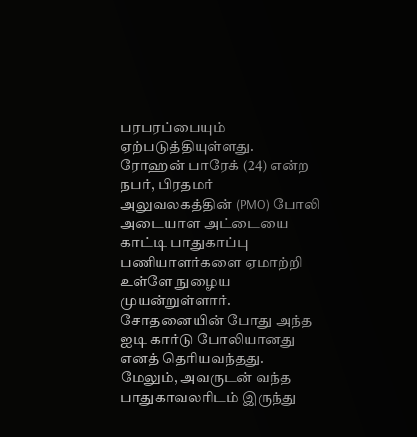பரபரப்பையும் ஏற்படுத்தியுள்ளது.
ரோஹன் பாரேக் (24) என்ற நபர், பிரதமர் அலுவலகத்தின் (PMO) போலி அடையாள அட்டையை காட்டி பாதுகாப்பு பணியாளர்களை ஏமாற்றி உள்ளே நுழைய முயன்றுள்ளார்.
சோதனையின் போது அந்த ஐடி கார்டு போலியானது எனத் தெரியவந்தது.
மேலும், அவருடன் வந்த பாதுகாவலரிடம் இருந்து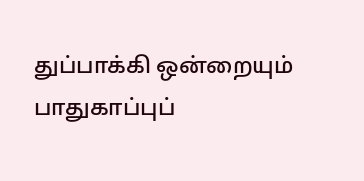துப்பாக்கி ஒன்றையும் பாதுகாப்புப்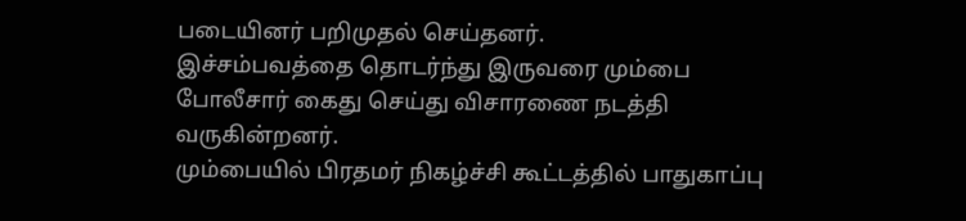படையினர் பறிமுதல் செய்தனர்.
இச்சம்பவத்தை தொடர்ந்து இருவரை மும்பை போலீசார் கைது செய்து விசாரணை நடத்தி வருகின்றனர்.
மும்பையில் பிரதமர் நிகழ்ச்சி கூட்டத்தில் பாதுகாப்பு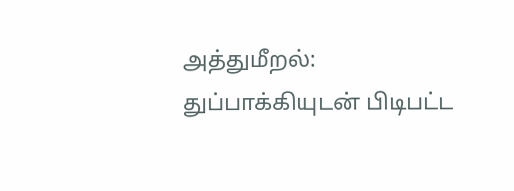அத்துமீறல்: துப்பாக்கியுடன் பிடிபட்ட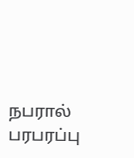நபரால் பரபரப்பு